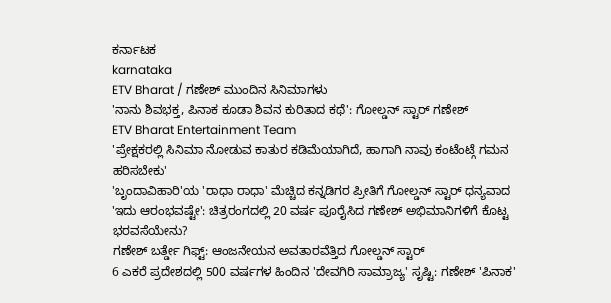ಕರ್ನಾಟಕ
karnataka
ETV Bharat / ಗಣೇಶ್ ಮುಂದಿನ ಸಿನಿಮಾಗಳು
'ನಾನು ಶಿವಭಕ್ತ, ಪಿನಾಕ ಕೂಡಾ ಶಿವನ ಕುರಿತಾದ ಕಥೆ': ಗೋಲ್ಡನ್ ಸ್ಟಾರ್ ಗಣೇಶ್
ETV Bharat Entertainment Team
'ಪ್ರೇಕ್ಷಕರಲ್ಲಿ ಸಿನಿಮಾ ನೋಡುವ ಕಾತುರ ಕಡಿಮೆಯಾಗಿದೆ, ಹಾಗಾಗಿ ನಾವು ಕಂಟೆಂಟ್ಗೆ ಗಮನ ಹರಿಸಬೇಕು'
'ಬೃಂದಾವಿಹಾರಿ'ಯ 'ರಾಧಾ ರಾಧಾ' ಮೆಚ್ಚಿದ ಕನ್ನಡಿಗರ ಪ್ರೀತಿಗೆ ಗೋಲ್ಡನ್ ಸ್ಟಾರ್ ಧನ್ಯವಾದ
'ಇದು ಆರಂಭವಷ್ಟೇ': ಚಿತ್ರರಂಗದಲ್ಲಿ 20 ವರ್ಷ ಪೂರೈಸಿದ ಗಣೇಶ್ ಅಭಿಮಾನಿಗಳಿಗೆ ಕೊಟ್ಟ ಭರವಸೆಯೇನು?
ಗಣೇಶ್ ಬರ್ತ್ಡೇ ಗಿಫ್ಟ್: ಆಂಜನೇಯನ ಅವತಾರವೆತ್ತಿದ ಗೋಲ್ಡನ್ ಸ್ಟಾರ್
6 ಎಕರೆ ಪ್ರದೇಶದಲ್ಲಿ 500 ವರ್ಷಗಳ ಹಿಂದಿನ 'ದೇವಗಿರಿ ಸಾಮ್ರಾಜ್ಯ' ಸೃಷ್ಟಿ: ಗಣೇಶ್ 'ಪಿನಾಕ'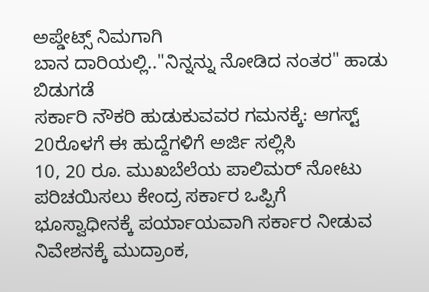ಅಪ್ಡೇಟ್ಸ್ ನಿಮಗಾಗಿ
ಬಾನ ದಾರಿಯಲ್ಲಿ.."ನಿನ್ನನ್ನು ನೋಡಿದ ನಂತರ" ಹಾಡು ಬಿಡುಗಡೆ
ಸರ್ಕಾರಿ ನೌಕರಿ ಹುಡುಕುವವರ ಗಮನಕ್ಕೆ: ಆಗಸ್ಟ್ 20ರೊಳಗೆ ಈ ಹುದ್ದೆಗಳಿಗೆ ಅರ್ಜಿ ಸಲ್ಲಿಸಿ
10, 20 ರೂ. ಮುಖಬೆಲೆಯ ಪಾಲಿಮರ್ ನೋಟು ಪರಿಚಯಿಸಲು ಕೇಂದ್ರ ಸರ್ಕಾರ ಒಪ್ಪಿಗೆ
ಭೂಸ್ವಾಧೀನಕ್ಕೆ ಪರ್ಯಾಯವಾಗಿ ಸರ್ಕಾರ ನೀಡುವ ನಿವೇಶನಕ್ಕೆ ಮುದ್ರಾಂಕ,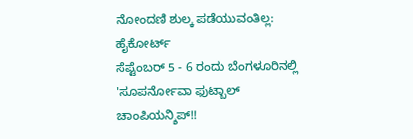ನೋಂದಣಿ ಶುಲ್ಕ ಪಡೆಯುವಂತಿಲ್ಲ: ಹೈಕೋರ್ಟ್
ಸೆಪ್ಟೆಂಬರ್ 5 - 6 ರಂದು ಬೆಂಗಳೂರಿನಲ್ಲಿ 'ಸೂಪರ್ನೋವಾ ಫುಟ್ಬಾಲ್ ಚಾಂಪಿಯನ್ಶಿಪ್!!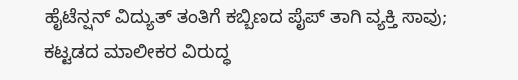ಹೈಟೆನ್ಷನ್ ವಿದ್ಯುತ್ ತಂತಿಗೆ ಕಬ್ಬಿಣದ ಪೈಪ್ ತಾಗಿ ವ್ಯಕ್ತಿ ಸಾವು; ಕಟ್ಟಡದ ಮಾಲೀಕರ ವಿರುದ್ಧ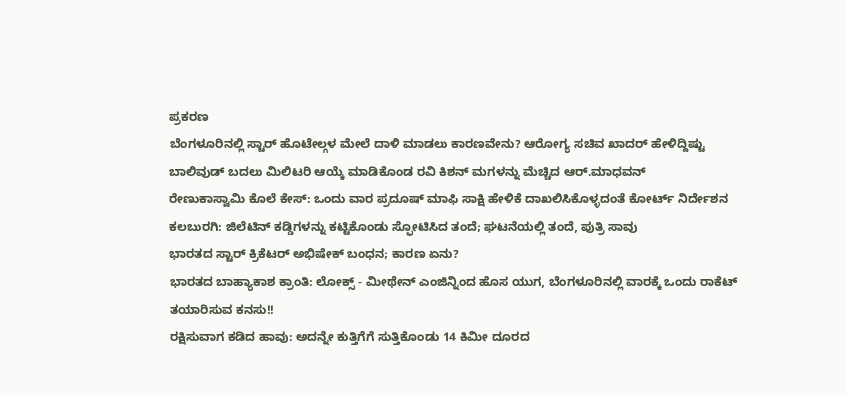ಪ್ರಕರಣ
ಬೆಂಗಳೂರಿನಲ್ಲಿ ಸ್ಟಾರ್ ಹೊಟೇಲ್ಗಳ ಮೇಲೆ ದಾಳಿ ಮಾಡಲು ಕಾರಣವೇನು? ಆರೋಗ್ಯ ಸಚಿವ ಖಾದರ್ ಹೇಳಿದ್ದಿಷ್ಟು
ಬಾಲಿವುಡ್ ಬದಲು ಮಿಲಿಟರಿ ಆಯ್ಕೆ ಮಾಡಿಕೊಂಡ ರವಿ ಕಿಶನ್ ಮಗಳನ್ನು ಮೆಚ್ಚಿದ ಆರ್.ಮಾಧವನ್
ರೇಣುಕಾಸ್ವಾಮಿ ಕೊಲೆ ಕೇಸ್: ಒಂದು ವಾರ ಪ್ರದೂಷ್ ಮಾಫಿ ಸಾಕ್ಷಿ ಹೇಳಿಕೆ ದಾಖಲಿಸಿಕೊಳ್ಳದಂತೆ ಕೋರ್ಟ್ ನಿರ್ದೇಶನ
ಕಲಬುರಗಿ: ಜಿಲೆಟಿನ್ ಕಡ್ಡಿಗಳನ್ನು ಕಟ್ಟಿಕೊಂಡು ಸ್ಫೋಟಿಸಿದ ತಂದೆ; ಘಟನೆಯಲ್ಲಿ ತಂದೆ, ಪುತ್ರಿ ಸಾವು
ಭಾರತದ ಸ್ಟಾರ್ ಕ್ರಿಕೆಟರ್ ಅಭಿಷೇಕ್ ಬಂಧನ; ಕಾರಣ ಏನು?
ಭಾರತದ ಬಾಹ್ಯಾಕಾಶ ಕ್ರಾಂತಿ: ಲೋಕ್ಸ್ - ಮೀಥೇನ್ ಎಂಜಿನ್ನಿಂದ ಹೊಸ ಯುಗ, ಬೆಂಗಳೂರಿನಲ್ಲಿ ವಾರಕ್ಕೆ ಒಂದು ರಾಕೆಟ್ ತಯಾರಿಸುವ ಕನಸು!!
ರಕ್ಷಿಸುವಾಗ ಕಡಿದ ಹಾವು: ಅದನ್ನೇ ಕುತ್ತಿಗೆಗೆ ಸುತ್ತಿಕೊಂಡು 14 ಕಿಮೀ ದೂರದ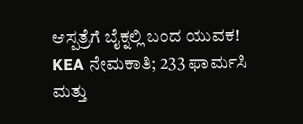ಆಸ್ಪತ್ರೆಗೆ ಬೈಕ್ನಲ್ಲಿ ಬಂದ ಯುವಕ!
KEA ನೇಮಕಾತಿ; 233 ಫಾರ್ಮಸಿ ಮತ್ತು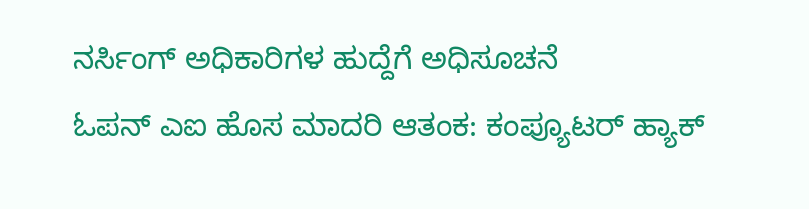ನರ್ಸಿಂಗ್ ಅಧಿಕಾರಿಗಳ ಹುದ್ದೆಗೆ ಅಧಿಸೂಚನೆ
ಓಪನ್ ಎಐ ಹೊಸ ಮಾದರಿ ಆತಂಕ: ಕಂಪ್ಯೂಟರ್ ಹ್ಯಾಕ್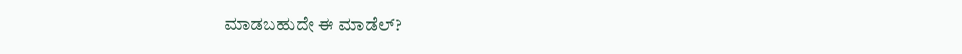ಮಾಡಬಹುದೇ ಈ ಮಾಡೆಲ್?